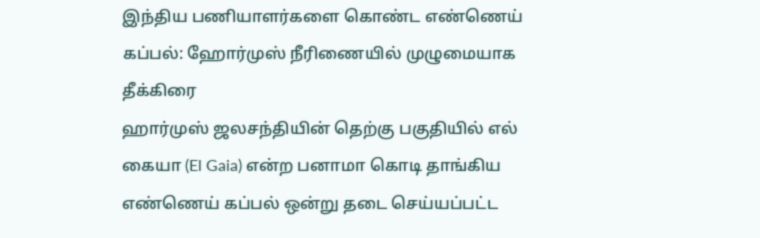இந்திய பணியாளர்களை கொண்ட எண்ணெய் கப்பல்: ஹோர்முஸ் நீரிணையில் முழுமையாக தீக்கிரை
ஹார்முஸ் ஜலசந்தியின் தெற்கு பகுதியில் எல் கையா (El Gaia) என்ற பனாமா கொடி தாங்கிய எண்ணெய் கப்பல் ஒன்று தடை செய்யப்பட்ட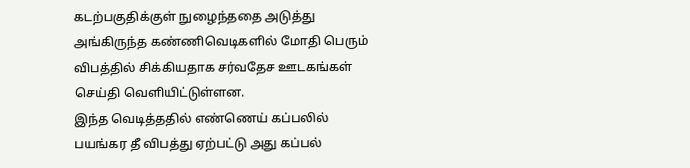கடற்பகுதிக்குள் நுழைந்ததை அடுத்து அங்கிருந்த கண்ணிவெடிகளில் மோதி பெரும் விபத்தில் சிக்கியதாக சர்வதேச ஊடகங்கள் செய்தி வெளியிட்டுள்ளன.
இந்த வெடித்ததில் எண்ணெய் கப்பலில் பயங்கர தீ விபத்து ஏற்பட்டு அது கப்பல்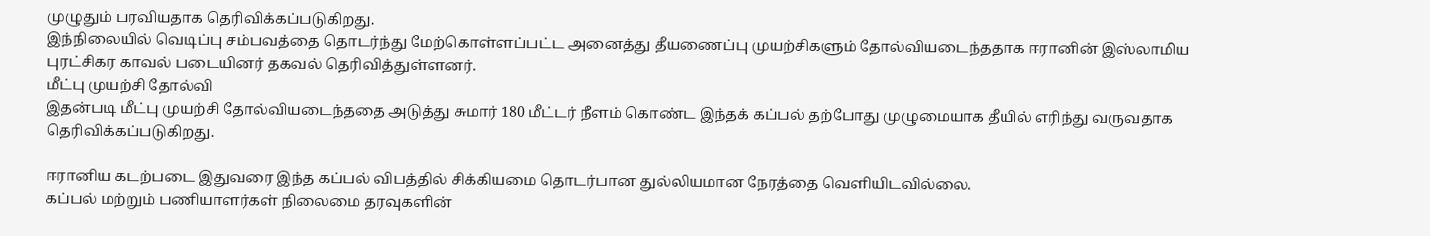முழுதும் பரவியதாக தெரிவிக்கப்படுகிறது.
இந்நிலையில் வெடிப்பு சம்பவத்தை தொடர்ந்து மேற்கொள்ளப்பட்ட அனைத்து தீயணைப்பு முயற்சிகளும் தோல்வியடைந்ததாக ஈரானின் இஸ்லாமிய புரட்சிகர காவல் படையினர் தகவல் தெரிவித்துள்ளனர்.
மீட்பு முயற்சி தோல்வி
இதன்படி மீட்பு முயற்சி தோல்வியடைந்ததை அடுத்து சுமார் 180 மீட்டர் நீளம் கொண்ட இந்தக் கப்பல் தற்போது முழுமையாக தீயில் எரிந்து வருவதாக தெரிவிக்கப்படுகிறது.

ஈரானிய கடற்படை இதுவரை இந்த கப்பல் விபத்தில் சிக்கியமை தொடர்பான துல்லியமான நேரத்தை வெளியிடவில்லை.
கப்பல் மற்றும் பணியாளர்கள் நிலைமை தரவுகளின்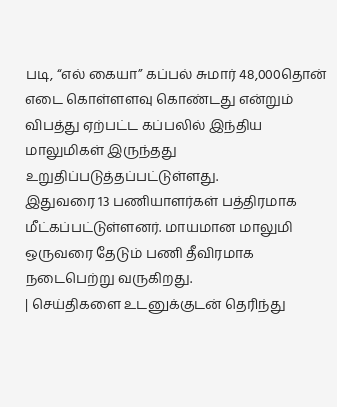படி, “எல் கையா” கப்பல் சுமார் 48,000தொன் எடை கொள்ளளவு கொண்டது என்றும் விபத்து ஏற்பட்ட கப்பலில் இந்திய மாலுமிகள் இருந்தது உறுதிப்படுத்தப்பட்டுள்ளது.
இதுவரை 13 பணியாளர்கள் பத்திரமாக மீட்கப்பட்டுள்ளனர். மாயமான மாலுமி ஒருவரை தேடும் பணி தீவிரமாக நடைபெற்று வருகிறது.
| செய்திகளை உடனுக்குடன் தெரிந்து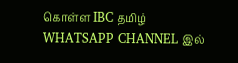கொள்ள IBC தமிழ் WHATSAPP CHANNEL இல்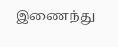இணைந்து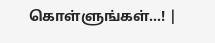கொள்ளுங்கள்...! |